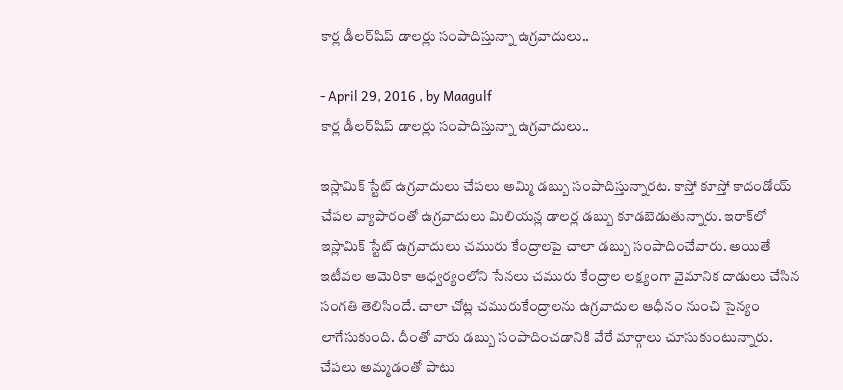కార్ల డీలర్‌షిప్‌ డాలర్లు సంపాదిస్తున్నా ఉగ్రవాదులు..

- April 29, 2016 , by Maagulf
కార్ల డీలర్‌షిప్‌ డాలర్లు సంపాదిస్తున్నా ఉగ్రవాదులు..

ఇస్లామిక్‌ స్టేట్‌ ఉగ్రవాదులు చేపలు అమ్మి డబ్బు సంపాదిస్తున్నారట. కాస్తో కూస్తో కాదండోయ్‌ చేపల వ్యాపారంతో ఉగ్రవాదులు మిలియన్ల డాలర్ల డబ్బు కూడబెడుతున్నారు. ఇరాక్‌లో ఇస్లామిక్‌ స్టేట్‌ ఉగ్రవాదులు చమురు కేంద్రాలపై చాలా డబ్బు సంపాదించేవారు. అయితే ఇటీవల అమెరికా ఆధ్వర్యంలోని సేనలు చమురు కేంద్రాల లక్ష్యంగా వైమానిక దాడులు చేసిన సంగతి తెలిసిందే. చాలా చోట్ల చమురుకేంద్రాలను ఉగ్రవాదుల ఆధీనం నుంచి సైన్యం లాగేసుకుంది. దీంతో వారు డబ్బు సంపాదించడానికి వేరే మార్గాలు చూసుకుంటున్నారు. చేపలు అమ్మడంతో పాటు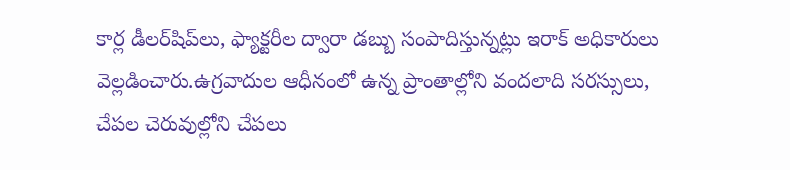కార్ల డీలర్‌షిప్‌లు, ఫ్యాక్టరీల ద్వారా డబ్బు సంపాదిస్తున్నట్లు ఇరాక్‌ అధికారులు వెల్లడించారు.ఉగ్రవాదుల ఆధీనంలో ఉన్న ప్రాంతాల్లోని వందలాది సరస్సులు, చేపల చెరువుల్లోని చేపలు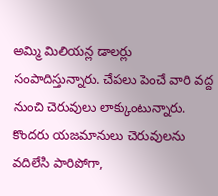అమ్మి మిలియన్ల డాలర్లు సంపాదిస్తున్నారు. చేపలు పెంచే వారి వద్ద నుంచి చెరువులు లాక్కుంటున్నారు. కొందరు యజమానులు చెరువులను వదిలేసి పారిపోగా,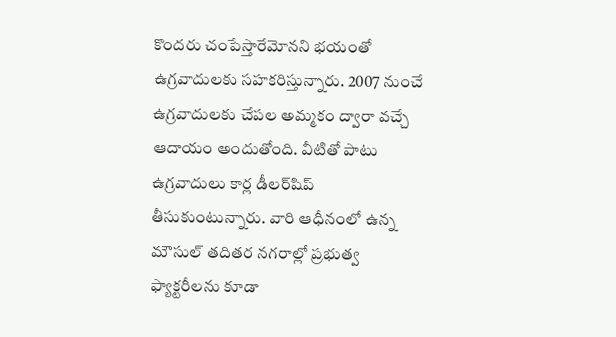కొందరు చంపేస్తారేమోనని భయంతో ఉగ్రవాదులకు సహకరిస్తున్నారు. 2007 నుంచే ఉగ్రవాదులకు చేపల అమ్మకం ద్వారా వచ్చే ఆదాయం అందుతోంది. వీటితో పాటు ఉగ్రవాదులు కార్ల డీలర్‌షిప్‌ తీసుకుంటున్నారు. వారి ఆధీనంలో ఉన్న మౌసుల్‌ తదితర నగరాల్లో ప్రభుత్వ ఫ్యాక్టరీలను కూడా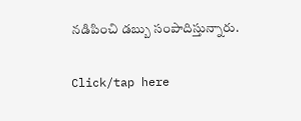నడిపించి డబ్బు సంపాదిస్తున్నారు.

Click/tap here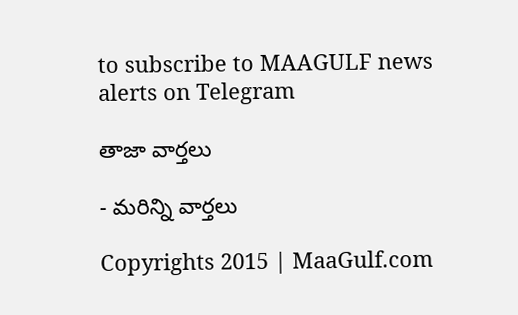to subscribe to MAAGULF news alerts on Telegram

తాజా వార్తలు

- మరిన్ని వార్తలు

Copyrights 2015 | MaaGulf.com